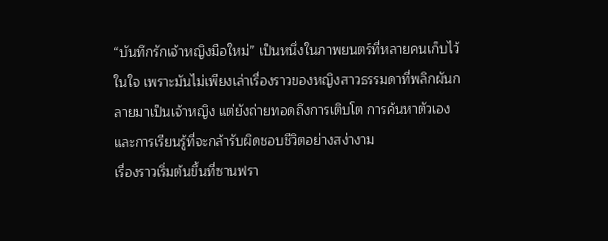“บันทึกรักเจ้าหญิงมือใหม่” เป็นหนึ่งในภาพยนตร์ที่หลายคนเก็บไว้ในใจ เพราะมันไม่เพียงเล่าเรื่องราวของหญิงสาวธรรมดาที่พลิกผันกลายมาเป็นเจ้าหญิง แต่ยังถ่ายทอดถึงการเติบโต การค้นหาตัวเอง และการเรียนรู้ที่จะกล้ารับผิดชอบชีวิตอย่างสง่างาม
เรื่องราวเริ่มต้นขึ้นที่ซานฟรา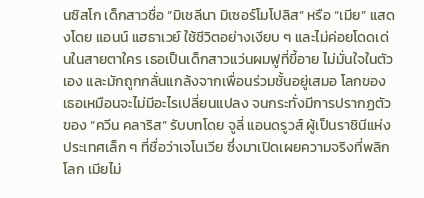นซิสโก เด็กสาวชื่อ “มิเชลีนา มิเซอร์โมโปลิส” หรือ “เมีย” แสดงโดย แอนน์ แฮธาเวย์ ใช้ชีวิตอย่างเงียบ ๆ และไม่ค่อยโดดเด่นในสายตาใคร เธอเป็นเด็กสาวแว่นผมฟูที่ขี้อาย ไม่มั่นใจในตัวเอง และมักถูกกลั่นแกล้งจากเพื่อนร่วมชั้นอยู่เสมอ โลกของเธอเหมือนจะไม่มีอะไรเปลี่ยนแปลง จนกระทั่งมีการปรากฏตัวของ “ควีน คลาริส” รับบทโดย จูลี่ แอนดรูวส์ ผู้เป็นราชินีแห่งประเทศเล็ก ๆ ที่ชื่อว่าเจโนเวีย ซึ่งมาเปิดเผยความจริงที่พลิกโลก เมียไม่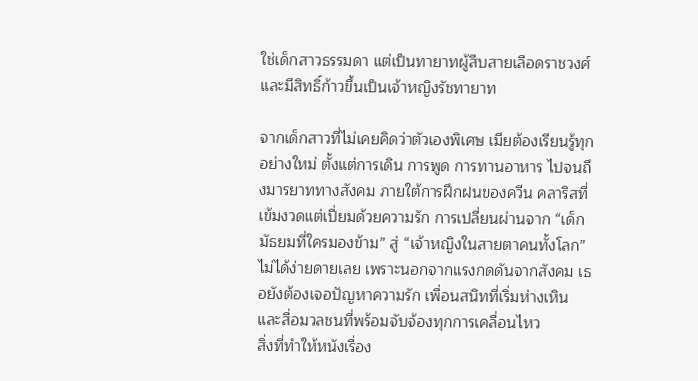ใช่เด็กสาวธรรมดา แต่เป็นทายาทผู้สืบสายเลือดราชวงศ์ และมีสิทธิ์ก้าวขึ้นเป็นเจ้าหญิงรัชทายาท

จากเด็กสาวที่ไม่เคยคิดว่าตัวเองพิเศษ เมียต้องเรียนรู้ทุกอย่างใหม่ ตั้งแต่การเดิน การพูด การทานอาหาร ไปจนถึงมารยาททางสังคม ภายใต้การฝึกฝนของควีน คลาริสที่เข้มงวดแต่เปี่ยมด้วยความรัก การเปลี่ยนผ่านจาก “เด็กมัธยมที่ใครมองข้าม” สู่ “เจ้าหญิงในสายตาคนทั้งโลก” ไม่ได้ง่ายดายเลย เพราะนอกจากแรงกดดันจากสังคม เธอยังต้องเจอปัญหาความรัก เพื่อนสนิทที่เริ่มห่างเหิน และสื่อมวลชนที่พร้อมจับจ้องทุกการเคลื่อนไหว
สิ่งที่ทำให้หนังเรื่อง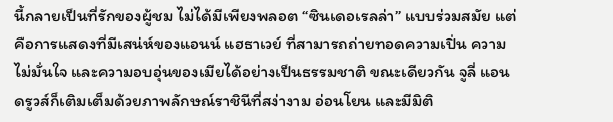นี้กลายเป็นที่รักของผู้ชม ไม่ได้มีเพียงพลอต “ซินเดอเรลล่า” แบบร่วมสมัย แต่คือการแสดงที่มีเสน่ห์ของแอนน์ แฮธาเวย์ ที่สามารถถ่ายทอดความเปิ่น ความไม่มั่นใจ และความอบอุ่นของเมียได้อย่างเป็นธรรมชาติ ขณะเดียวกัน จูลี่ แอนดรูวส์ก็เติมเต็มด้วยภาพลักษณ์ราชินีที่สง่างาม อ่อนโยน และมีมิติ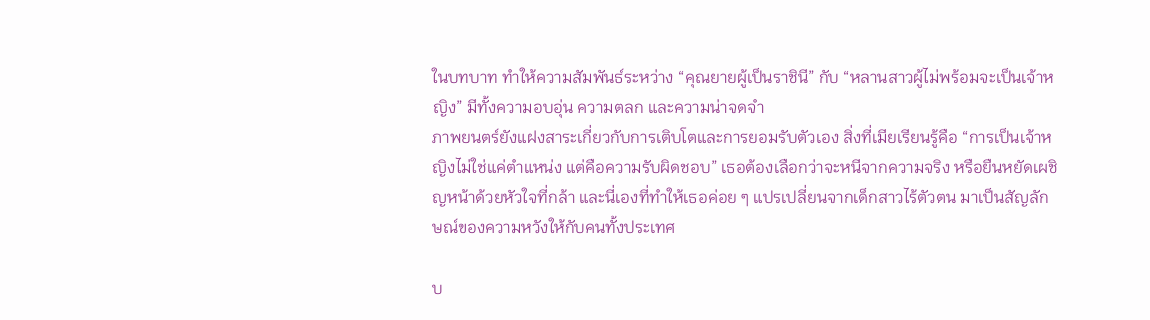ในบทบาท ทำให้ความสัมพันธ์ระหว่าง “คุณยายผู้เป็นราชินี” กับ “หลานสาวผู้ไม่พร้อมจะเป็นเจ้าหญิง” มีทั้งความอบอุ่น ความตลก และความน่าจดจำ
ภาพยนตร์ยังแฝงสาระเกี่ยวกับการเติบโตและการยอมรับตัวเอง สิ่งที่เมียเรียนรู้คือ “การเป็นเจ้าหญิงไม่ใช่แค่ตำแหน่ง แต่คือความรับผิดชอบ” เธอต้องเลือกว่าจะหนีจากความจริง หรือยืนหยัดเผชิญหน้าด้วยหัวใจที่กล้า และนี่เองที่ทำให้เธอค่อย ๆ แปรเปลี่ยนจากเด็กสาวไร้ตัวตน มาเป็นสัญลักษณ์ของความหวังให้กับคนทั้งประเทศ

บ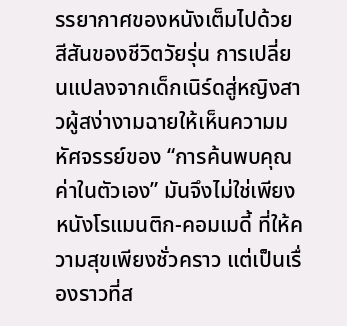รรยากาศของหนังเต็มไปด้วยสีสันของชีวิตวัยรุ่น การเปลี่ยนแปลงจากเด็กเนิร์ดสู่หญิงสาวผู้สง่างามฉายให้เห็นความมหัศจรรย์ของ “การค้นพบคุณค่าในตัวเอง” มันจึงไม่ใช่เพียง หนังโรแมนติก-คอมเมดี้ ที่ให้ความสุขเพียงชั่วคราว แต่เป็นเรื่องราวที่ส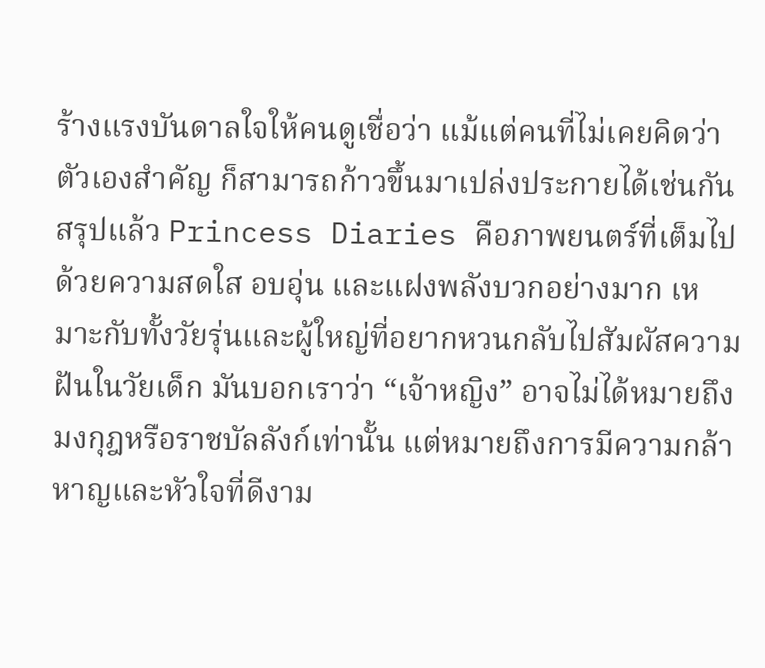ร้างแรงบันดาลใจให้คนดูเชื่อว่า แม้แต่คนที่ไม่เคยคิดว่าตัวเองสำคัญ ก็สามารถก้าวขึ้นมาเปล่งประกายได้เช่นกัน
สรุปแล้ว Princess Diaries คือภาพยนตร์ที่เต็มไปด้วยความสดใส อบอุ่น และแฝงพลังบวกอย่างมาก เหมาะกับทั้งวัยรุ่นและผู้ใหญ่ที่อยากหวนกลับไปสัมผัสความฝันในวัยเด็ก มันบอกเราว่า “เจ้าหญิง” อาจไม่ได้หมายถึงมงกุฎหรือราชบัลลังก์เท่านั้น แต่หมายถึงการมีความกล้าหาญและหัวใจที่ดีงาม